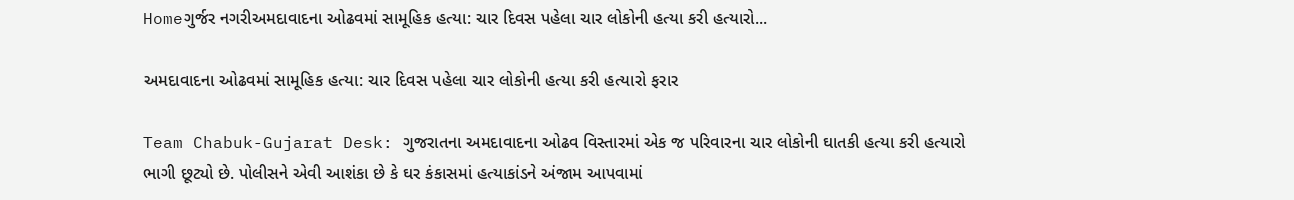Homeગુર્જર નગરીઅમદાવાદના ઓઢવમાં સામૂહિક હત્યા: ચાર દિવસ પહેલા ચાર લોકોની હત્યા કરી હત્યારો...

અમદાવાદના ઓઢવમાં સામૂહિક હત્યા: ચાર દિવસ પહેલા ચાર લોકોની હત્યા કરી હત્યારો ફરાર

Team Chabuk-Gujarat Desk: ગુજરાતના અમદાવાદના ઓઢવ વિસ્તારમાં એક જ પરિવારના ચાર લોકોની ઘાતકી હત્યા કરી હત્યારો ભાગી છૂટ્યો છે. પોલીસને એવી આશંકા છે કે ઘર કંકાસમાં હત્યાકાંડને અંજામ આપવામાં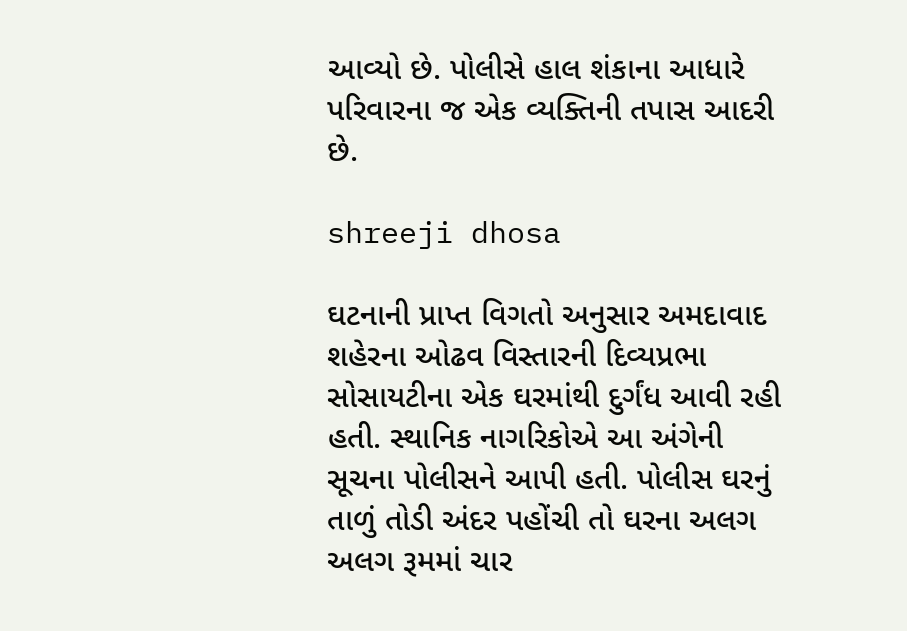આવ્યો છે. પોલીસે હાલ શંકાના આધારે પરિવારના જ એક વ્યક્તિની તપાસ આદરી છે.

shreeji dhosa

ઘટનાની પ્રાપ્ત વિગતો અનુસાર અમદાવાદ શહેરના ઓઢવ વિસ્તારની દિવ્યપ્રભા સોસાયટીના એક ઘરમાંથી દુર્ગંધ આવી રહી હતી. સ્થાનિક નાગરિકોએ આ અંગેની સૂચના પોલીસને આપી હતી. પોલીસ ઘરનું તાળું તોડી અંદર પહોંચી તો ઘરના અલગ અલગ રૂમમાં ચાર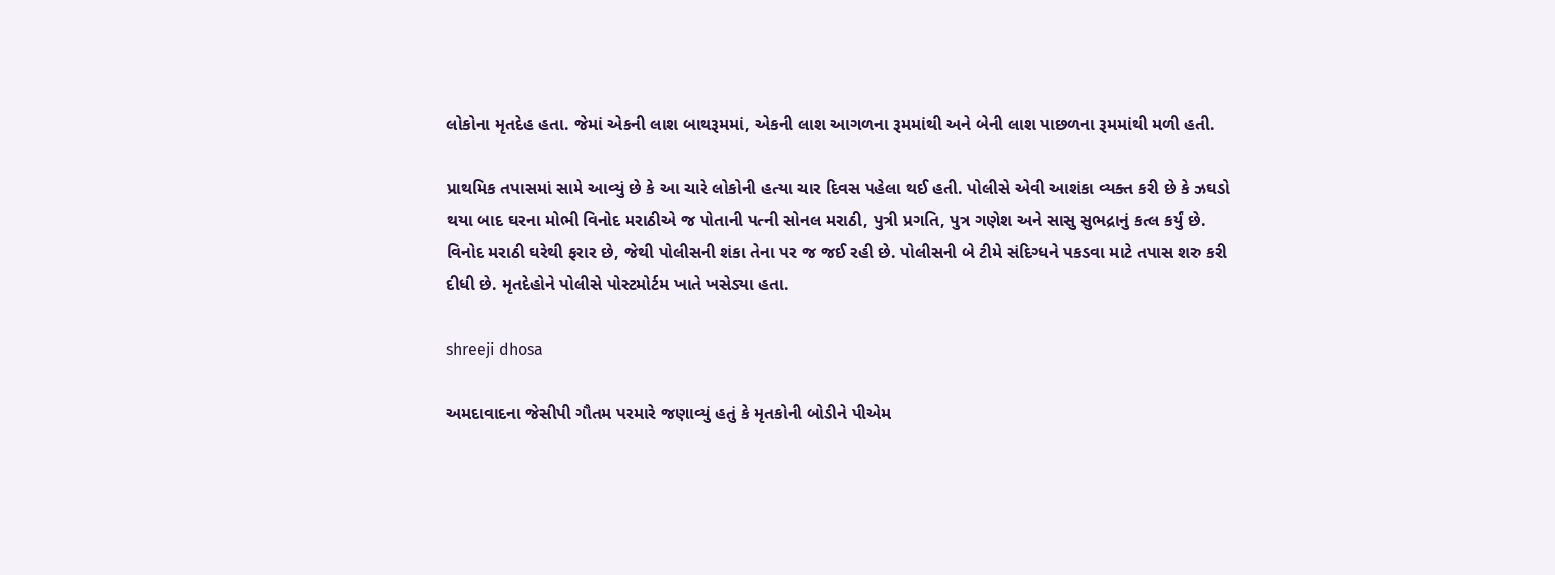લોકોના મૃતદેહ હતા. જેમાં એકની લાશ બાથરૂમમાં, એકની લાશ આગળના રૂમમાંથી અને બેની લાશ પાછળના રૂમમાંથી મળી હતી.

પ્રાથમિક તપાસમાં સામે આવ્યું છે કે આ ચારે લોકોની હત્યા ચાર દિવસ પહેલા થઈ હતી. પોલીસે એવી આશંકા વ્યક્ત કરી છે કે ઝઘડો થયા બાદ ઘરના મોભી વિનોદ મરાઠીએ જ પોતાની પત્ની સોનલ મરાઠી, પુત્રી પ્રગતિ, પુત્ર ગણેશ અને સાસુ સુભદ્રાનું કત્લ કર્યું છે. વિનોદ મરાઠી ઘરેથી ફરાર છે, જેથી પોલીસની શંકા તેના પર જ જઈ રહી છે. પોલીસની બે ટીમે સંદિગ્ધને પકડવા માટે તપાસ શરુ કરી દીધી છે. મૃતદેહોને પોલીસે પોસ્ટમોર્ટમ ખાતે ખસેડ્યા હતા.

shreeji dhosa

અમદાવાદના જેસીપી ગૌતમ પરમારે જણાવ્યું હતું કે મૃતકોની બોડીને પીએમ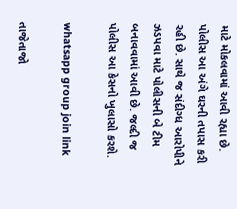માટે મોકલવામાં આવી રહ્યા છે. પોલીસ આ અંગે ઘરની તપાસ કરી રહી છે. સાથે જ સંદીગ્ધ આરોપીને ઝડપવા માટે પોલીસની બે ટીમ બનાવવામાં આવી છે. જલ્દી જ પોલીસ આ કેસનો ખુલાસો કરશે.

whatsapp group join link

તાજેતાજો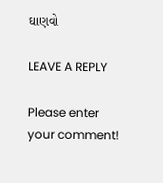ઘાણવો

LEAVE A REPLY

Please enter your comment!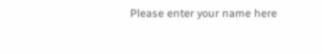Please enter your name here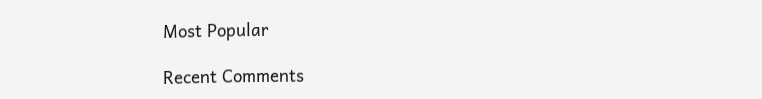Most Popular

Recent Comments